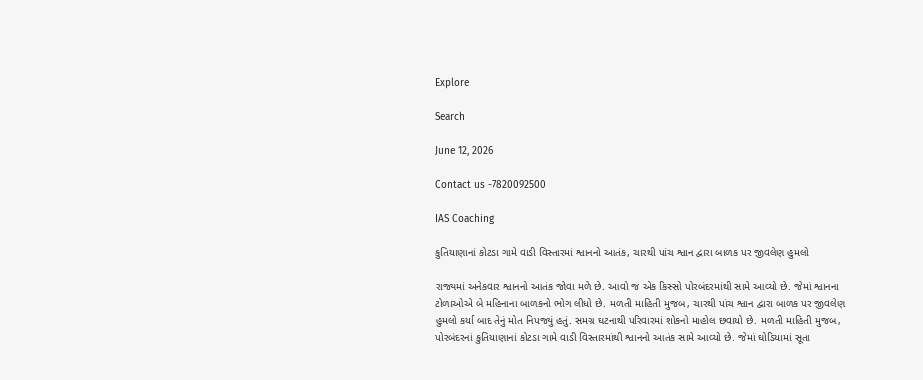Explore

Search

June 12, 2026

Contact us -7820092500

IAS Coaching

કુતિયાણાનાં કોટડા ગામે વાડી વિસ્તારમાં શ્વાનનો આતંક, ચારથી પાંચ શ્વાન દ્વારા બાળક પર જીવલેણ હુમલો

રાજ્યમાં અનેકવાર શ્વાનનો આતંક જોવા મળે છે. આવો જ એક કિસ્સો પોરબંદરમાંથી સામે આવ્યો છે. જેમાં શ્વાનના ટોળાઓએ બે મહિનાના બાળકનો ભોગ લીધો છે. મળતી માહિતી મુજબ, ચારથી પાંચ શ્વાન દ્વારા બાળક પર જીવલેણ હુમલો કર્યા બાદ તેનું મોત નિપજ્યું હતું. સમગ્ર ઘટનાથી પરિવારમાં શોકનો માહોલ છવાયો છે. મળતી માહિતી મુજબ, પોરબંદરનાં કુતિયાણાનાં કોટડા ગામે વાડી વિસ્તારમાંથી શ્વાનનો આતંક સામે આવ્યો છે. જેમાં ઘોડિયામાં સૂતા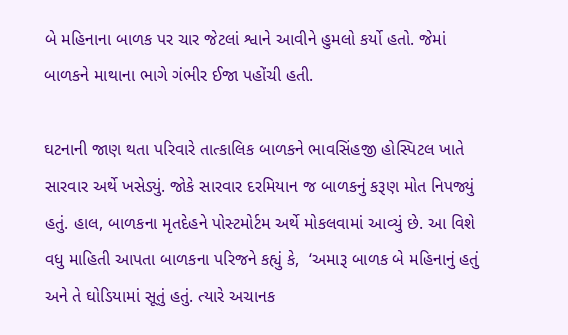બે મહિનાના બાળક પર ચાર જેટલાં શ્વાને આવીને હુમલો કર્યો હતો. જેમાં બાળકને માથાના ભાગે ગંભીર ઈજા પહોંચી હતી.

ઘટનાની જાણ થતા પરિવારે તાત્કાલિક બાળકને ભાવસિંહજી હોસ્પિટલ ખાતે સારવાર અર્થે ખસેડ્યું. જોકે સારવાર દરમિયાન જ બાળકનું કરૂણ મોત નિપજ્યું હતું. હાલ, બાળકના મૃતદેહને પોસ્ટમોર્ટમ અર્થે મોકલવામાં આવ્યું છે. આ વિશે વધુ માહિતી આપતા બાળકના પરિજને કહ્યું કે,  ‘અમારૂ બાળક બે મહિનાનું હતું અને તે ઘોડિયામાં સૂતું હતું. ત્યારે અચાનક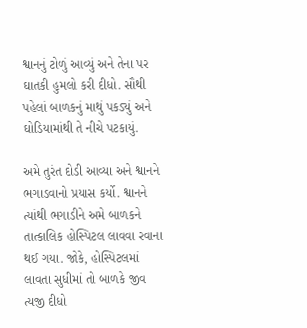શ્વાનનું ટોળું આવ્યું અને તેના પર ઘાતકી હુમલો કરી દીધો. સૌથી પહેલાં બાળકનું માથું પકડ્યું અને ઘોડિયામાંથી તે નીચે પટકાયું.

અમે તુરંત દોડી આવ્યા અને શ્વાનને ભગાડવાનો પ્રયાસ કર્યો. શ્વાનને ત્યાંથી ભગાડીને અમે બાળકને તાત્કાલિક હોસ્પિટલ લાવવા રવાના થઈ ગયા. જોકે, હોસ્પિટલમાં લાવતા સુધીમાં તો બાળકે જીવ ત્યજી દીધો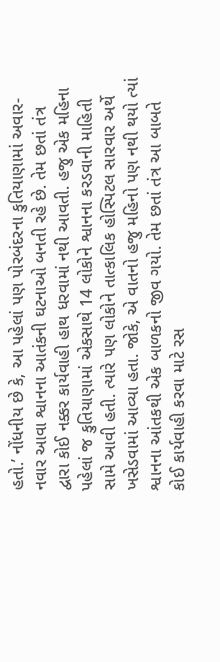હતો.’ નોંધનીય છે કે, આ પહેલાં પણ પોરબંદરના કુતિયાણામાં અવાર-નવાર આવા શ્વાનના આતંકની ઘટનાઓ બનતી રહે છે. તેમ છતાં તંત્ર દ્વારા કોઈ નક્કર કાર્યવાહી હાથ ધરવામાં નથી આવતી. હજુ એક મહિના પહેલાં જ કુતિયાણામાં એકસાથે 14 લોકોને શ્વાનના કરડવાની માહિતી સામે આવી હતી. ત્યારે પણ લોકોને તાત્કાલિક હોસ્પિટલ સારવાર અર્થે ખસેડવામાં આવ્યા હતા. જોકે, એ વાતનો હજુ મહિનો પણ નથી થયો ત્યાં શ્વાનના આંતકથી એક બાળકનો જીવ ગયો. તેમ છતાં તંત્ર આ બાબતે કોઈ કાર્યવાહી કરવા માટે રસ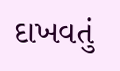દાખવતું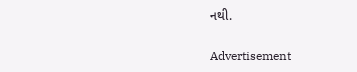નથી.

Advertisement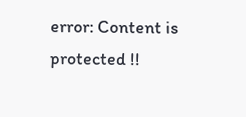error: Content is protected !!